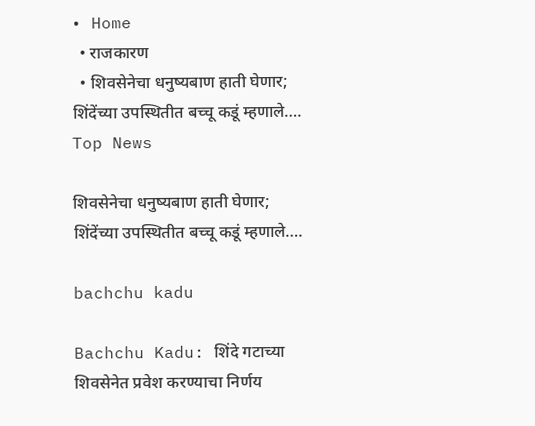• Home
  • राजकारण
  • शिवसेनेचा धनुष्यबाण हाती घेणार; शिंदेंच्या उपस्थितीत बच्चू कडूं म्हणाले….
Top News

शिवसेनेचा धनुष्यबाण हाती घेणार; शिंदेंच्या उपस्थितीत बच्चू कडूं म्हणाले….

bachchu kadu

Bachchu Kadu: शिंदे गटाच्या शिवसेनेत प्रवेश करण्याचा निर्णय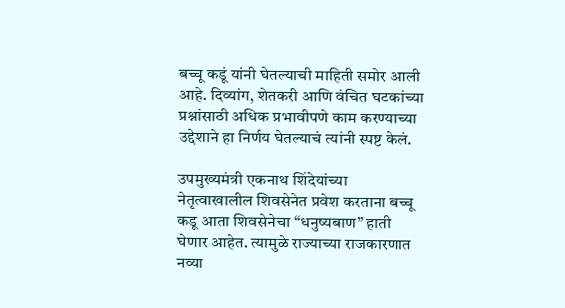बच्चू कडूं यांनी घेतल्याची माहिती समोर आली आहे. दिव्यांग, शेतकरी आणि वंचित घटकांच्या प्रश्नांसाठी अधिक प्रभावीपणे काम करण्याच्या उद्देशाने हा निर्णय घेतल्याचं त्यांनी स्पष्ट केलं.

उपमुख्यमंत्री एकनाथ शिंदेयांच्या नेतृत्वाखालील शिवसेनेत प्रवेश करताना बच्चू कडू आता शिवसेनेचा “धनुष्यबाण” हाती घेणार आहेत. त्यामुळे राज्याच्या राजकारणात नव्या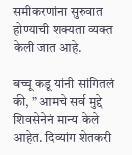समीकरणांना सुरुवात होण्याची शक्यता व्यक्त केली जात आहे.

बच्चू कडू यांनी सांगितलं की, ” आमचे सर्व मुद्दे शिवसेनेनं मान्य केले आहेत. दिव्यांग शेतकरी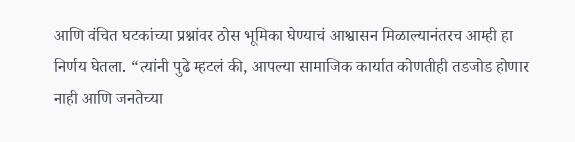आणि वंचित घटकांच्या प्रश्नांवर ठोस भूमिका घेण्याचं आश्वासन मिळाल्यानंतरच आम्ही हा निर्णय घेतला. “त्यांनी पुढे म्हटलं की, आपल्या सामाजिक कार्यात कोणतीही तडजोड होणार नाही आणि जनतेच्या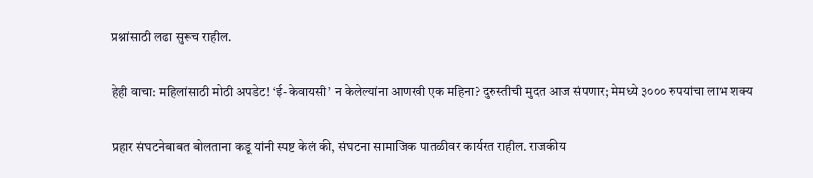प्रश्नांसाठी लढा सुरूच राहील.

हेही वाचा: महिलांसाठी मोठी अपडेट! ‘ई-केवायसी’ न केलेल्यांना आणखी एक महिना? दुरुस्तीची मुदत आज संपणार; मेमध्ये ३००० रुपयांचा लाभ शक्य

प्रहार संघटनेबाबत बोलताना कडू यांनी स्पष्ट केलं की, संघटना सामाजिक पातळीवर कार्यरत राहील. राजकीय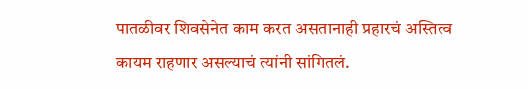पातळीवर शिवसेनेत काम करत असतानाही प्रहारचं अस्तित्व कायम राहणार असल्याचं त्यांनी सांगितलं.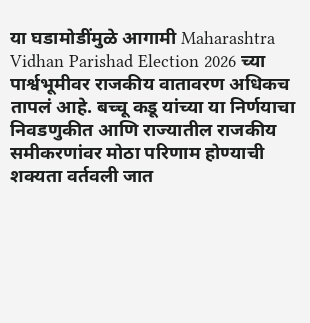या घडामोडींमुळे आगामी Maharashtra Vidhan Parishad Election 2026 च्या पार्श्वभूमीवर राजकीय वातावरण अधिकच तापलं आहे. बच्चू कडू यांच्या या निर्णयाचा निवडणुकीत आणि राज्यातील राजकीय समीकरणांवर मोठा परिणाम होण्याची शक्यता वर्तवली जात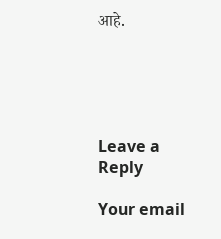आहे.





Leave a Reply

Your email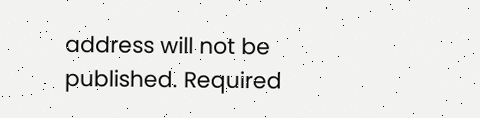address will not be published. Required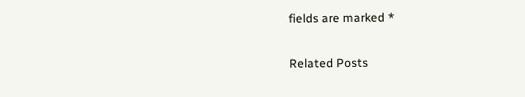fields are marked *

Related Posts